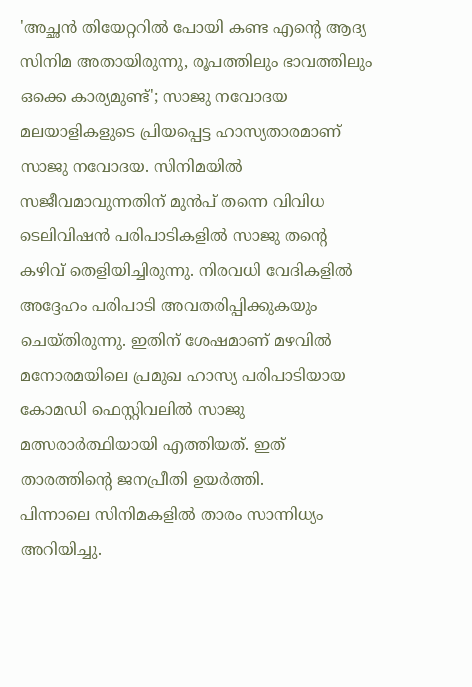'അച്ഛൻ തിയേറ്ററിൽ പോയി കണ്ട എന്റെ ആദ്യ സിനിമ അതായിരുന്നു, രൂപത്തിലും ഭാവത്തിലും ഒക്കെ കാര്യമുണ്ട്'; സാജു നവോദയ
മലയാളികളുടെ പ്രിയപ്പെട്ട ഹാസ്യതാരമാണ് സാജു നവോദയ. സിനിമയിൽ സജീവമാവുന്നതിന് മുൻപ് തന്നെ വിവിധ ടെലിവിഷൻ പരിപാടികളിൽ സാജു തന്റെ കഴിവ് തെളിയിച്ചിരുന്നു. നിരവധി വേദികളിൽ അദ്ദേഹം പരിപാടി അവതരിപ്പിക്കുകയും ചെയ്തിരുന്നു. ഇതിന് ശേഷമാണ് മഴവിൽ മനോരമയിലെ പ്രമുഖ ഹാസ്യ പരിപാടിയായ കോമഡി ഫെസ്റ്റിവലിൽ സാജു മത്സരാർത്ഥിയായി എത്തിയത്. ഇത് താരത്തിന്റെ ജനപ്രീതി ഉയർത്തി.
പിന്നാലെ സിനിമകളിൽ താരം സാന്നിധ്യം അറിയിച്ചു.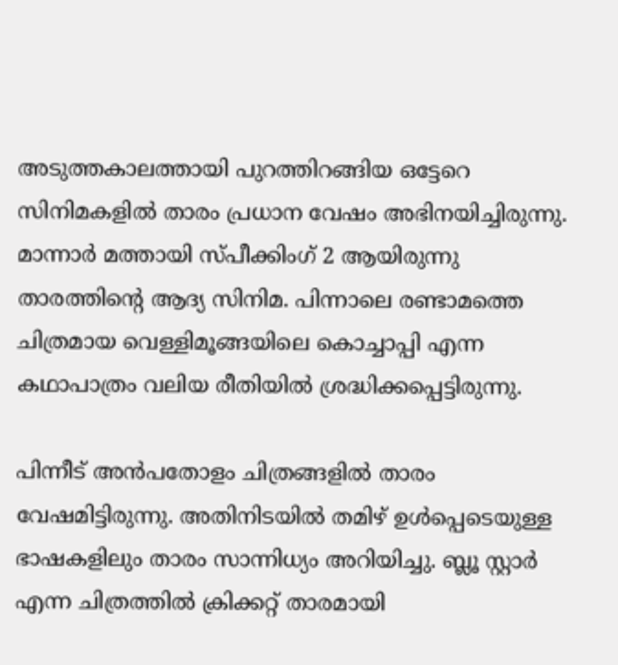അടുത്തകാലത്തായി പുറത്തിറങ്ങിയ ഒട്ടേറെ സിനിമകളിൽ താരം പ്രധാന വേഷം അഭിനയിച്ചിരുന്നു. മാന്നാർ മത്തായി സ്പീക്കിംഗ് 2 ആയിരുന്നു താരത്തിന്റെ ആദ്യ സിനിമ. പിന്നാലെ രണ്ടാമത്തെ ചിത്രമായ വെള്ളിമൂങ്ങയിലെ കൊച്ചാപ്പി എന്ന കഥാപാത്രം വലിയ രീതിയിൽ ശ്രദ്ധിക്കപ്പെട്ടിരുന്നു.

പിന്നീട് അൻപതോളം ചിത്രങ്ങളിൽ താരം വേഷമിട്ടിരുന്നു. അതിനിടയിൽ തമിഴ് ഉൾപ്പെടെയുള്ള ഭാഷകളിലും താരം സാന്നിധ്യം അറിയിച്ചു. ബ്ലൂ സ്റ്റാർ എന്ന ചിത്രത്തിൽ ക്രിക്കറ്റ് താരമായി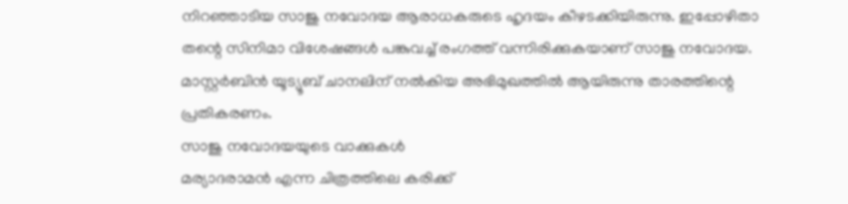നിറഞ്ഞാടിയ സാജു നവോദയ ആരാധകരുടെ ഹൃദയം കീഴടക്കിയിരുന്നു. ഇപ്പോഴിതാ തന്റെ സിനിമാ വിശേഷങ്ങൾ പങ്കുവച്ച് രംഗത്ത് വന്നിരിക്കുകയാണ് സാജു നവോദയ. മാസ്റ്റർബിൻ യൂട്യൂബ് ചാനലിന് നൽകിയ അഭിമുഖത്തിൽ ആയിരുന്നു താരത്തിന്റെ പ്രതികരണം.
സാജു നവോദയയുടെ വാക്കുകൾ
മര്യാദരാമൻ എന്ന ചിത്രത്തിലെ കരിക്ക്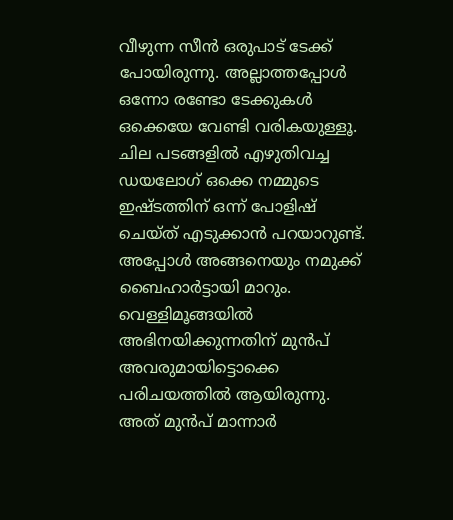വീഴുന്ന സീൻ ഒരുപാട് ടേക്ക് പോയിരുന്നു. അല്ലാത്തപ്പോൾ ഒന്നോ രണ്ടോ ടേക്കുകൾ ഒക്കെയേ വേണ്ടി വരികയുള്ളൂ. ചില പടങ്ങളിൽ എഴുതിവച്ച ഡയലോഗ് ഒക്കെ നമ്മുടെ ഇഷ്ടത്തിന് ഒന്ന് പോളിഷ് ചെയ്ത് എടുക്കാൻ പറയാറുണ്ട്. അപ്പോൾ അങ്ങനെയും നമുക്ക് ബൈഹാർട്ടായി മാറും. വെള്ളിമൂങ്ങയിൽ അഭിനയിക്കുന്നതിന് മുൻപ് അവരുമായിട്ടൊക്കെ പരിചയത്തിൽ ആയിരുന്നു. അത് മുൻപ് മാന്നാർ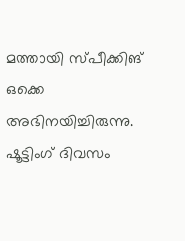മത്തായി സ്പീക്കിങ് ഒക്കെ അഭിനയിച്ചിരുന്നു.
ഷൂട്ടിംഗ് ദിവസം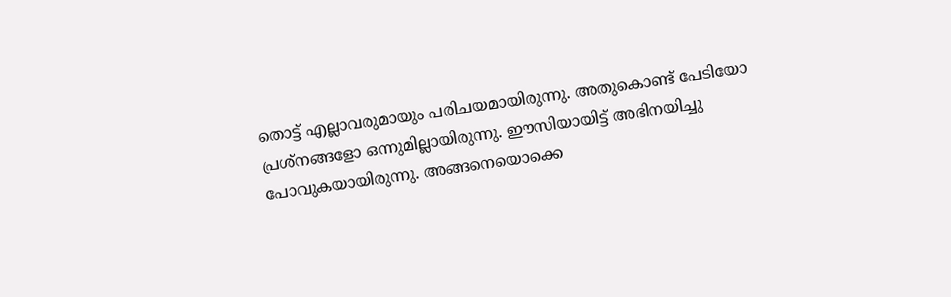തൊട്ട് എല്ലാവരുമായും പരിചയമായിരുന്നു. അതുകൊണ്ട് പേടിയോ പ്രശ്നങ്ങളോ ഒന്നുമില്ലായിരുന്നു. ഈസിയായിട്ട് അഭിനയിച്ചു പോവുകയായിരുന്നു. അങ്ങനെയൊക്കെ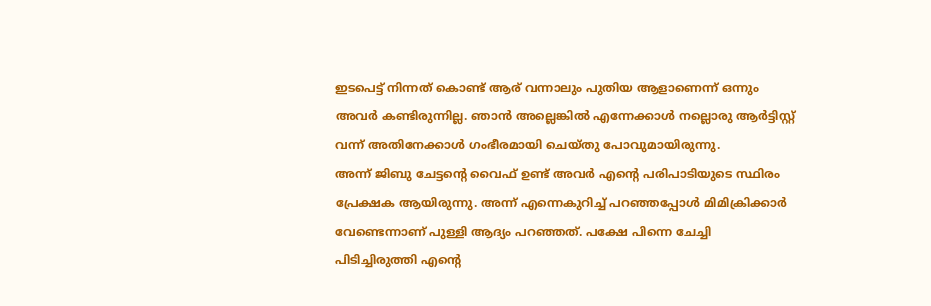ഇടപെട്ട് നിന്നത് കൊണ്ട് ആര് വന്നാലും പുതിയ ആളാണെന്ന് ഒന്നും അവർ കണ്ടിരുന്നില്ല. ഞാൻ അല്ലെങ്കിൽ എന്നേക്കാൾ നല്ലൊരു ആർട്ടിസ്റ്റ് വന്ന് അതിനേക്കാൾ ഗംഭീരമായി ചെയ്തു പോവുമായിരുന്നു.
അന്ന് ജിബു ചേട്ടന്റെ വൈഫ് ഉണ്ട് അവർ എന്റെ പരിപാടിയുടെ സ്ഥിരം പ്രേക്ഷക ആയിരുന്നു. അന്ന് എന്നെകുറിച്ച് പറഞ്ഞപ്പോൾ മിമിക്രിക്കാർ വേണ്ടെന്നാണ് പുള്ളി ആദ്യം പറഞ്ഞത്. പക്ഷേ പിന്നെ ചേച്ചി പിടിച്ചിരുത്തി എന്റെ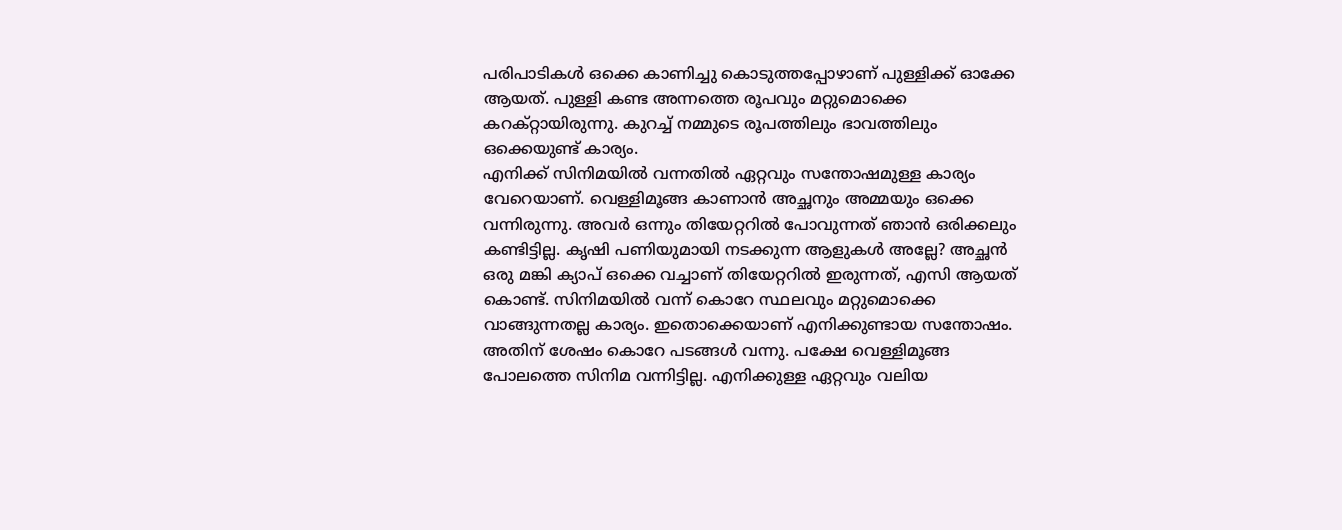പരിപാടികൾ ഒക്കെ കാണിച്ചു കൊടുത്തപ്പോഴാണ് പുള്ളിക്ക് ഓക്കേ ആയത്. പുള്ളി കണ്ട അന്നത്തെ രൂപവും മറ്റുമൊക്കെ കറക്റ്റായിരുന്നു. കുറച്ച് നമ്മുടെ രൂപത്തിലും ഭാവത്തിലും ഒക്കെയുണ്ട് കാര്യം.
എനിക്ക് സിനിമയിൽ വന്നതിൽ ഏറ്റവും സന്തോഷമുള്ള കാര്യം വേറെയാണ്. വെള്ളിമൂങ്ങ കാണാൻ അച്ഛനും അമ്മയും ഒക്കെ വന്നിരുന്നു. അവർ ഒന്നും തിയേറ്ററിൽ പോവുന്നത് ഞാൻ ഒരിക്കലും കണ്ടിട്ടില്ല. കൃഷി പണിയുമായി നടക്കുന്ന ആളുകൾ അല്ലേ? അച്ഛൻ ഒരു മങ്കി ക്യാപ് ഒക്കെ വച്ചാണ് തിയേറ്ററിൽ ഇരുന്നത്, എസി ആയത് കൊണ്ട്. സിനിമയിൽ വന്ന് കൊറേ സ്ഥലവും മറ്റുമൊക്കെ വാങ്ങുന്നതല്ല കാര്യം. ഇതൊക്കെയാണ് എനിക്കുണ്ടായ സന്തോഷം.
അതിന് ശേഷം കൊറേ പടങ്ങൾ വന്നു. പക്ഷേ വെള്ളിമൂങ്ങ പോലത്തെ സിനിമ വന്നിട്ടില്ല. എനിക്കുള്ള ഏറ്റവും വലിയ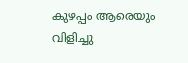കുഴപ്പം ആരെയും വിളിച്ചു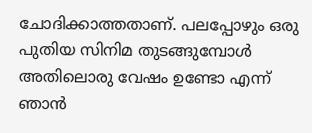ചോദിക്കാത്തതാണ്. പലപ്പോഴും ഒരു പുതിയ സിനിമ തുടങ്ങുമ്പോൾ അതിലൊരു വേഷം ഉണ്ടോ എന്ന് ഞാൻ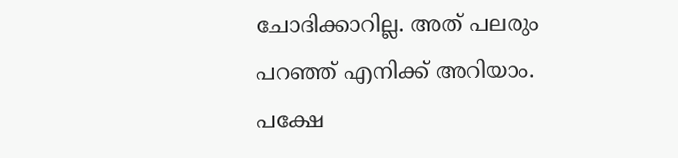ചോദിക്കാറില്ല. അത് പലരും പറഞ്ഞ് എനിക്ക് അറിയാം. പക്ഷേ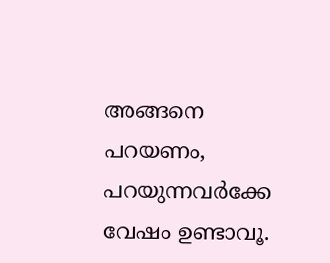അങ്ങനെ പറയണം, പറയുന്നവർക്കേ വേഷം ഉണ്ടാവൂ.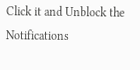Click it and Unblock the Notifications